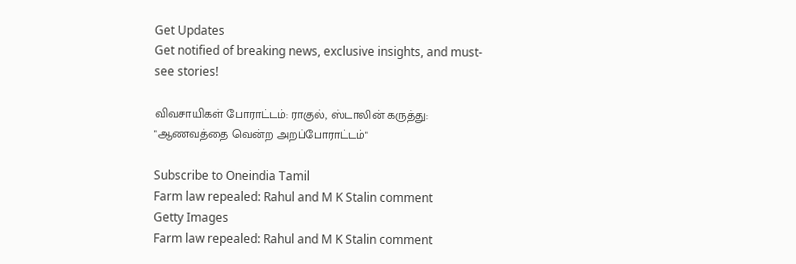Get Updates
Get notified of breaking news, exclusive insights, and must-see stories!

விவசாயிகள் போராட்டம்: ராகுல், ஸ்டாலின் கருத்து: "ஆணவத்தை வென்ற அறப்போராட்டம்"

Subscribe to Oneindia Tamil
Farm law repealed: Rahul and M K Stalin comment
Getty Images
Farm law repealed: Rahul and M K Stalin comment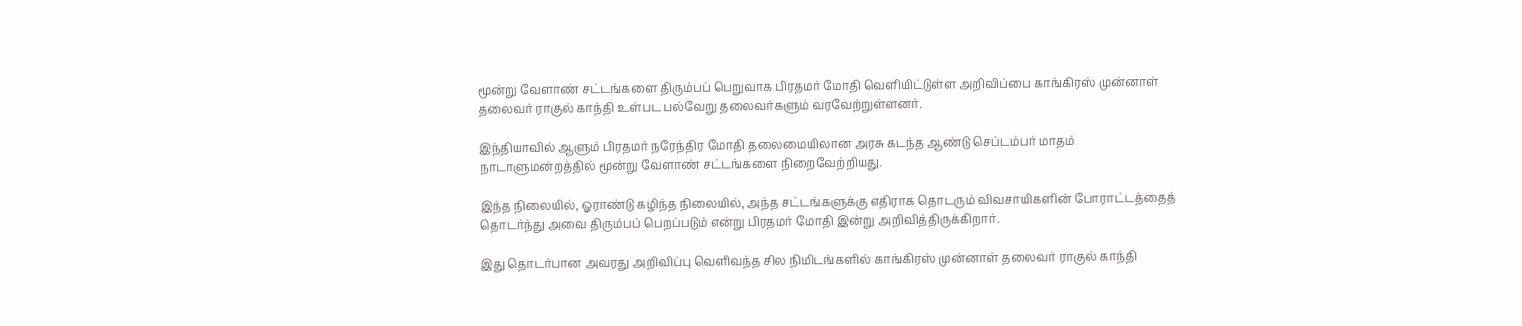மூன்று வேளாண் சட்டங்களை திரும்பப் பெறுவாக பிரதமர் மோதி வெளியிட்டுள்ள அறிவிப்பை காங்கிரஸ் முன்னாள் தலைவர் ராகுல் காந்தி உள்பட பல்வேறு தலைவர்களும் வரவேற்றுள்ளனர்.

இந்தியாவில் ஆளும் பிரதமர் நரேந்திர மோதி தலைமையிலான அரசு கடந்த ஆண்டு செப்டம்பர் மாதம் நாடாளுமன்றத்தில் மூன்று வேளாண் சட்டங்களை நிறைவேற்றியது.

இந்த நிலையில், ஓராண்டு கழிந்த நிலையில், அந்த சட்டங்களுக்கு எதிராக தொடரும் விவசாயிகளின் போராட்டத்தைத் தொடர்ந்து அவை திரும்பப் பெறப்படும் என்று பிரதமர் மோதி இன்று அறிவித்திருக்கிறார்.

இது தொடர்பான அவரது அறிவிப்பு வெளிவந்த சில நிமிடங்களில் காங்கிரஸ் முன்னாள் தலைவர் ராகுல் காந்தி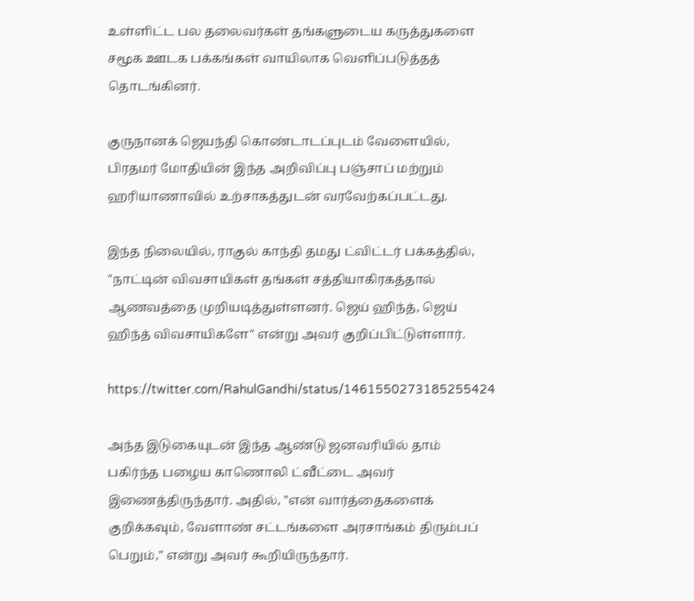உள்ளிட்ட பல தலைவர்கள் தங்களுடைய கருத்துகளை சமூக ஊடக பக்கங்கள் வாயிலாக வெளிப்படுத்தத் தொடங்கினர்.

குருநானக் ஜெயந்தி கொண்டாடப்புடம் வேளையில், பிரதமர் மோதியின் இந்த அறிவிப்பு பஞ்சாப் மற்றும் ஹரியாணாவில் உற்சாகத்துடன் வரவேற்கப்பட்டது.

இந்த நிலையில், ராகுல் காந்தி தமது ட்விட்டர் பக்கத்தில், "நாட்டின் விவசாயிகள் தங்கள் சத்தியாகிரகத்தால் ஆணவத்தை முறியடித்துள்ளனர். ஜெய் ஹிந்த், ஜெய் ஹிந்த் விவசாயிகளே" என்று அவர் குறிப்பிட்டுள்ளார்.

https://twitter.com/RahulGandhi/status/1461550273185255424

அந்த இடுகையுடன் இந்த ஆண்டு ஜனவரியில் தாம் பகிர்ந்த பழைய காணொலி ட்வீட்டை அவர் இணைத்திருந்தார். அதில், "என் வார்த்தைகளைக் குறிக்கவும், வேளாண் சட்டங்களை அரசாங்கம் திரும்பப் பெறும்," என்று அவர் கூறியிருந்தார்.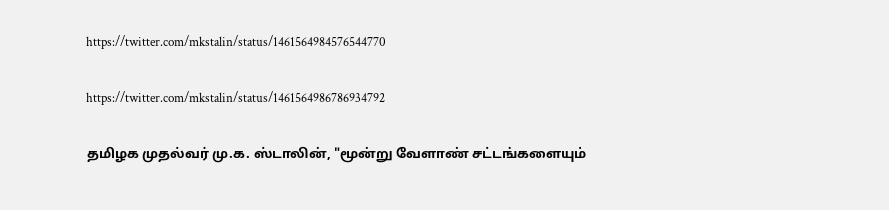https://twitter.com/mkstalin/status/1461564984576544770

https://twitter.com/mkstalin/status/1461564986786934792

தமிழக முதல்வர் மு.க. ஸ்டாலின், "மூன்று வேளாண் சட்டங்களையும்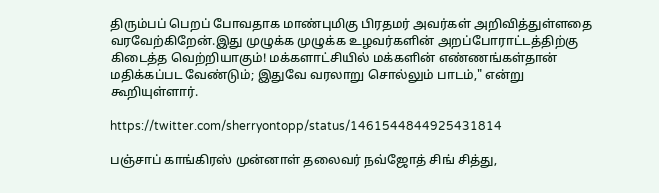திரும்பப் பெறப் போவதாக மாண்புமிகு பிரதமர் அவர்கள் அறிவித்துள்ளதை வரவேற்கிறேன்.இது முழுக்க முழுக்க உழவர்களின் அறப்போராட்டத்திற்கு கிடைத்த வெற்றியாகும்! மக்களாட்சியில் மக்களின் எண்ணங்கள்தான் மதிக்கப்பட வேண்டும்; இதுவே வரலாறு சொல்லும் பாடம்," என்று கூறியுள்ளார்.

https://twitter.com/sherryontopp/status/1461544844925431814

பஞ்சாப் காங்கிரஸ் முன்னாள் தலைவர் நவ்ஜோத் சிங் சித்து,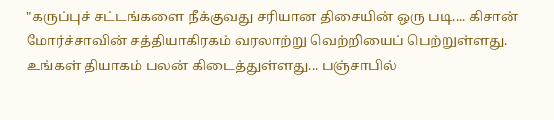"கருப்புச் சட்டங்களை நீக்குவது சரியான திசையின் ஒரு படி.... கிசான் மோர்ச்சாவின் சத்தியாகிரகம் வரலாற்று வெற்றியைப் பெற்றுள்ளது. உங்கள் தியாகம் பலன் கிடைத்துள்ளது... பஞ்சாபில்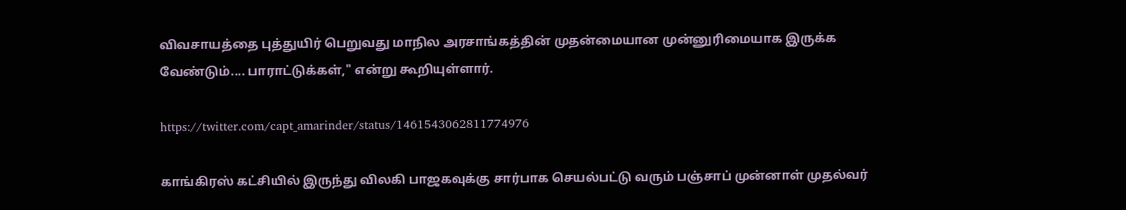விவசாயத்தை புத்துயிர் பெறுவது மாநில அரசாங்கத்தின் முதன்மையான முன்னுரிமையாக இருக்க வேண்டும்.... பாராட்டுக்கள்," என்று கூறியுள்ளார்.

https://twitter.com/capt_amarinder/status/1461543062811774976

காங்கிரஸ் கட்சியில் இருந்து விலகி பாஜகவுக்கு சார்பாக செயல்பட்டு வரும் பஞ்சாப் முன்னாள் முதல்வர்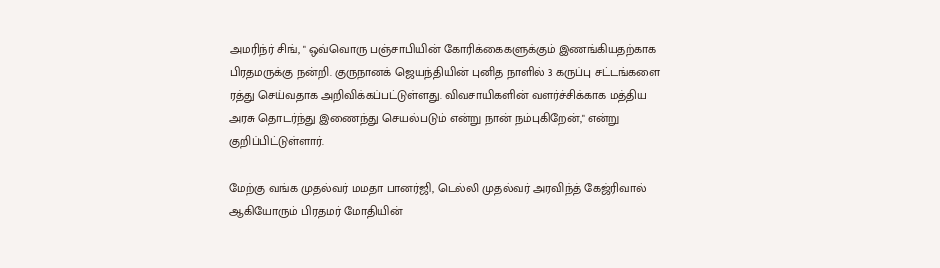அமரிந்ர் சிங், " ஒவ்வொரு பஞ்சாபியின் கோரிக்கைகளுக்கும் இணங்கியதற்காக பிரதமருக்கு நன்றி. குருநானக் ஜெயந்தியின் புனித நாளில் 3 கருப்பு சட்டங்களை ரத்து செய்வதாக அறிவிக்கப்பட்டுள்ளது. விவசாயிகளின் வளர்ச்சிக்காக மத்திய அரசு தொடர்ந்து இணைந்து செயல்படும் என்று நான் நம்புகிறேன்," என்று குறிப்பிட்டுள்ளார்.

மேற்கு வங்க முதல்வர் மமதா பானர்ஜி, டெல்லி முதல்வர் அரவிந்த் கேஜ்ரிவால் ஆகியோரும் பிரதமர் மோதியின்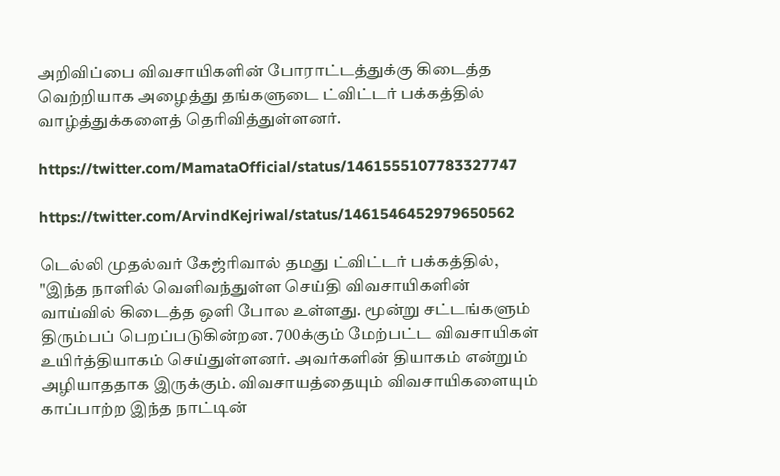அறிவிப்பை விவசாயிகளின் போராட்டத்துக்கு கிடைத்த வெற்றியாக அழைத்து தங்களுடை ட்விட்டர் பக்கத்தில் வாழ்த்துக்களைத் தெரிவித்துள்ளனர்.

https://twitter.com/MamataOfficial/status/1461555107783327747

https://twitter.com/ArvindKejriwal/status/1461546452979650562

டெல்லி முதல்வர் கேஜ்ரிவால் தமது ட்விட்டர் பக்கத்தில், "இந்த நாளில் வெளிவந்துள்ள செய்தி விவசாயிகளின் வாய்வில் கிடைத்த ஒளி போல உள்ளது. மூன்று சட்டங்களும் திரும்பப் பெறப்படுகின்றன. 700க்கும் மேற்பட்ட விவசாயிகள் உயிர்த்தியாகம் செய்துள்ளனர். அவர்களின் தியாகம் என்றும் அழியாததாக இருக்கும். விவசாயத்தையும் விவசாயிகளையும் காப்பாற்ற இந்த நாட்டின்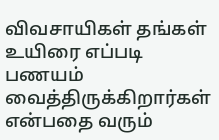விவசாயிகள் தங்கள் உயிரை எப்படி பணயம் வைத்திருக்கிறார்கள் என்பதை வரும்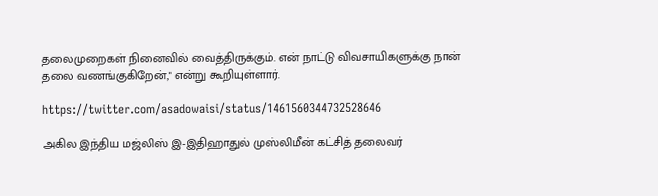தலைமுறைகள் நினைவில் வைத்திருக்கும். என் நாட்டு விவசாயிகளுக்கு நான் தலை வணங்குகிறேன்," என்று கூறியுள்ளார்.

https://twitter.com/asadowaisi/status/1461560344732528646

அகில இந்திய மஜ்லிஸ் இ-இதிஹாதுல் முஸ்லிமீன் கட்சித் தலைவர்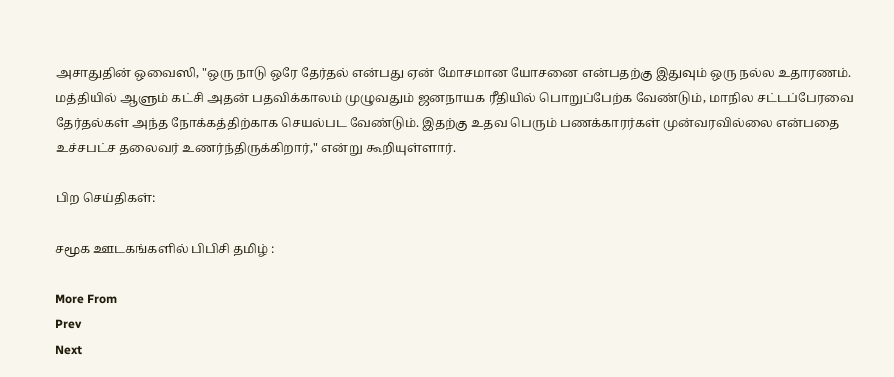அசாதுதின் ஒவைஸி, "ஒரு நாடு ஒரே தேர்தல் என்பது ஏன் மோசமான யோசனை என்பதற்கு இதுவும் ஒரு நல்ல உதாரணம். மத்தியில் ஆளும் கட்சி அதன் பதவிக்காலம் முழுவதும் ஜனநாயக ரீதியில் பொறுப்பேற்க வேண்டும், மாநில சட்டப்பேரவை தேர்தல்கள் அந்த நோக்கத்திற்காக செயல்பட வேண்டும். இதற்கு உதவ பெரும் பணக்காரர்கள் முன்வரவில்லை என்பதை உச்சபட்ச தலைவர் உணர்ந்திருக்கிறார்," என்று கூறியுள்ளார்.

பிற செய்திகள்:

சமூக ஊடகங்களில் பிபிசி தமிழ் :

More From
Prev
Next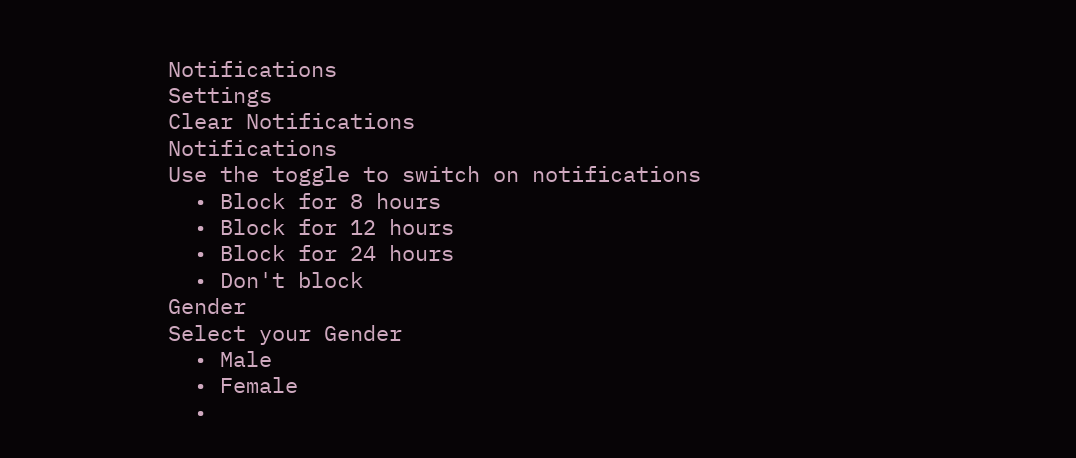Notifications
Settings
Clear Notifications
Notifications
Use the toggle to switch on notifications
  • Block for 8 hours
  • Block for 12 hours
  • Block for 24 hours
  • Don't block
Gender
Select your Gender
  • Male
  • Female
  •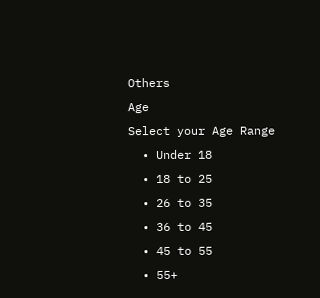Others
Age
Select your Age Range
  • Under 18
  • 18 to 25
  • 26 to 35
  • 36 to 45
  • 45 to 55
  • 55+